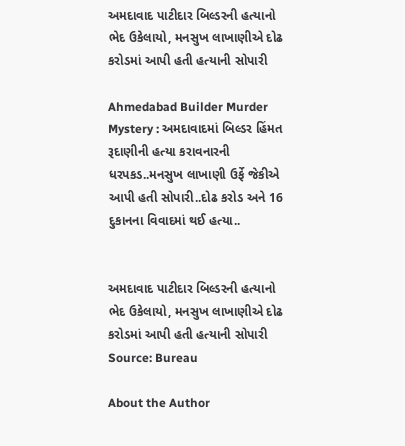અમદાવાદ પાટીદાર બિલ્ડરની હત્યાનો ભેદ ઉકેલાયો, મનસુખ લાખાણીએ દોઢ કરોડમાં આપી હતી હત્યાની સોપારી

Ahmedabad Builder Murder Mystery : અમદાવાદમાં બિલ્ડર હિંમત રૂદાણીની હત્યા કરાવનારની ધરપકડ..મનસુખ લાખાણી ઉર્ફે જેકીએ આપી હતી સોપારી..દોઢ કરોડ અને 16 દુકાનના વિવાદમાં થઈ હત્યા..


અમદાવાદ પાટીદાર બિલ્ડરની હત્યાનો ભેદ ઉકેલાયો, મનસુખ લાખાણીએ દોઢ કરોડમાં આપી હતી હત્યાની સોપારી
Source: Bureau

About the Author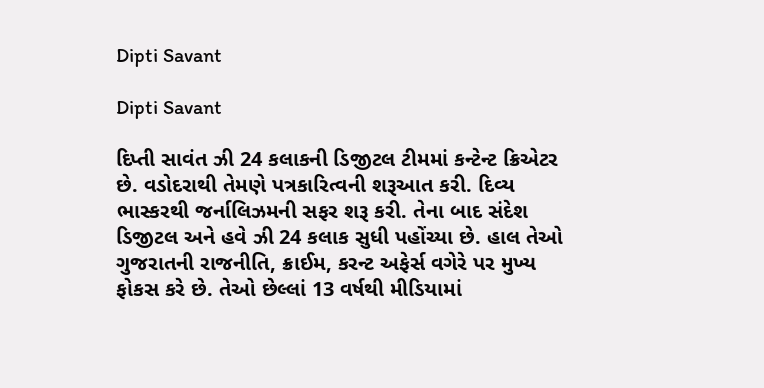Dipti Savant

Dipti Savant

દિપ્તી સાવંત ઝી 24 કલાકની ડિજીટલ ટીમમાં કન્ટેન્ટ ક્રિએટર છે. વડોદરાથી તેમણે પત્રકારિત્વની શરૂઆત કરી. દિવ્ય ભાસ્કરથી જર્નાલિઝમની સફર શરૂ કરી. તેના બાદ સંદેશ ડિજીટલ અને હવે ઝી 24 કલાક સુધી પહોંચ્યા છે. હાલ તેઓ ગુજરાતની રાજનીતિ, ક્રાઈમ, કરન્ટ અફેર્સ વગેરે પર મુખ્ય ફોકસ કરે છે. તેઓ છેલ્લાં 13 વર્ષથી મીડિયામાં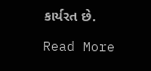કાર્યરત છે.

Read More